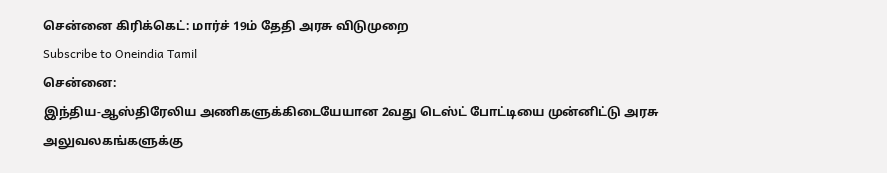சென்னை கிரிக்கெட்: மார்ச் 19ம் தேதி அரசு விடுமுறை
Subscribe to Oneindia Tamil
சென்னை:
இந்திய-ஆஸ்திரேலிய அணிகளுக்கிடையேயான 2வது டெஸ்ட் போட்டியை முன்னிட்டு அரசு அலுவலகங்களுக்கு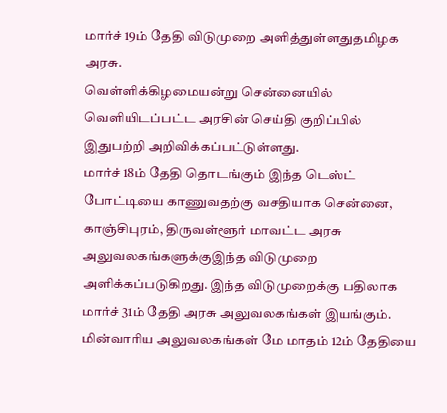மார்ச் 19ம் தேதி விடுமுறை அளித்துள்ளதுதமிழக அரசு.
வெள்ளிக்கிழமையன்று சென்னையில் வெளியிடப்பட்ட அரசின் செய்தி குறிப்பில் இதுபற்றி அறிவிக்கப்பட்டுள்ளது.
மார்ச் 18ம் தேதி தொடங்கும் இந்த டெஸ்ட் போட்டியை காணுவதற்கு வசதியாக சென்னை, காஞ்சிபுரம், திருவள்ளூர் மாவட்ட அரசு அலுவலகங்களுக்குஇந்த விடுமுறை அளிக்கப்படுகிறது. இந்த விடுமுறைக்கு பதிலாக மார்ச் 31ம் தேதி அரசு அலுவலகங்கள் இயங்கும்.
மின்வாரிய அலுவலகங்கள் மே மாதம் 12ம் தேதியை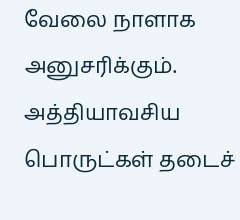வேலை நாளாக அனுசரிக்கும். அத்தியாவசிய பொருட்கள் தடைச்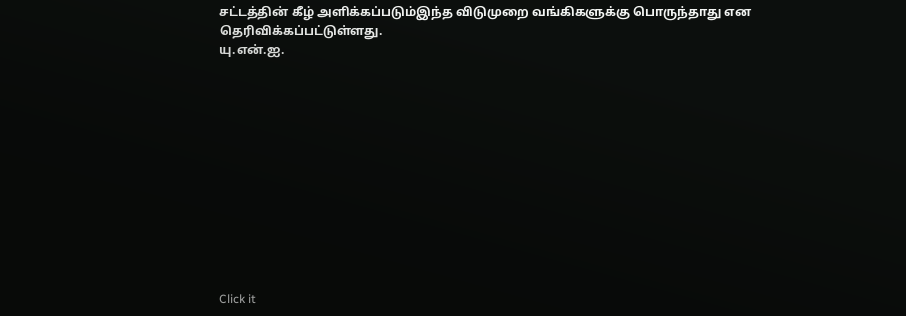சட்டத்தின் கீழ் அளிக்கப்படும்இந்த விடுமுறை வங்கிகளுக்கு பொருந்தாது என தெரிவிக்கப்பட்டுள்ளது.
யு.என்.ஐ.












Click it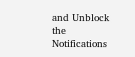and Unblock the Notifications